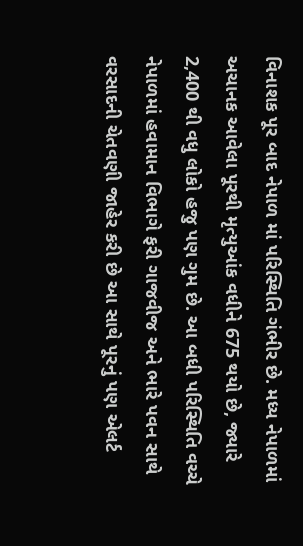વિનાશક પૂર બાદ નેપાળ માં પરિસ્થિતિ ગંભીર છે. મધ્ય નેપાળમાં અચાનક આવેલા પૂરથી મૃત્યુઆંક વધીને 675 થયો છે, જ્યારે 2,400 થી વધુ લોકો હજુ પણ ગુમ છે. આ બધી પરિસ્થિતિ વચ્ચે નેપાળમાં હવામાન વિભાગે ફરી ગાજવીજ અને ભારે પવન સાથે વરસાદની ચેતવણી જાહેર કરી છે આ સાથે પૂરનું પણ એલર્ટ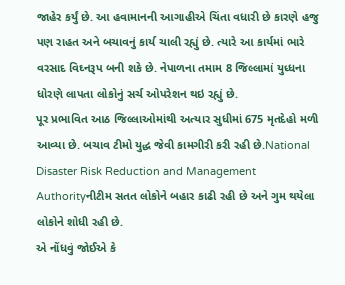જાહેર કર્યું છે. આ હવામાનની આગાહીએ ચિંતા વધારી છે કારણે હજુ પણ રાહત અને બચાવનું કાર્ય ચાલી રહ્યું છે. ત્યારે આ કાર્યમાં ભારે વરસાદ વિઘ્નરૂપ બની શકે છે. નેપાળના તમામ 8 જિલ્લામાં યુધ્ધના ધોરણે લાપતા લોકોનું સર્ચ ઓપરેશન થઇ રહ્યું છે.
પૂર પ્રભાવિત આઠ જિલ્લાઓમાંથી અત્યાર સુધીમાં 675 મૃતદેહો મળી આવ્યા છે. બચાવ ટીમો યુદ્ધ જેવી કામગીરી કરી રહી છે.National Disaster Risk Reduction and Management Authorityનીટીમ સતત લોકોને બહાર કાઢી રહી છે અને ગુમ થયેલા લોકોને શોધી રહી છે.
એ નોંધવું જોઈએ કે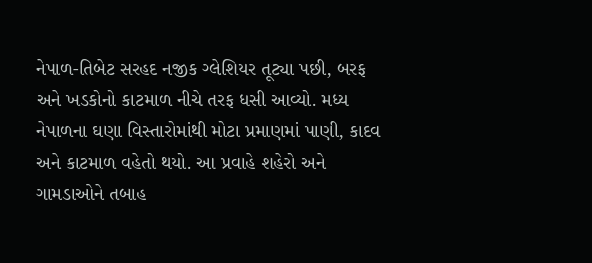નેપાળ-તિબેટ સરહદ નજીક ગ્લેશિયર તૂટ્યા પછી, બરફ અને ખડકોનો કાટમાળ નીચે તરફ ધસી આવ્યો. મધ્ય નેપાળના ઘણા વિસ્તારોમાંથી મોટા પ્રમાણમાં પાણી, કાદવ અને કાટમાળ વહેતો થયો. આ પ્રવાહે શહેરો અને ગામડાઓને તબાહ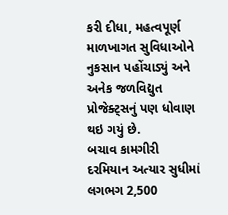કરી દીધા, મહત્વપૂર્ણ માળખાગત સુવિધાઓને નુકસાન પહોંચાડ્યું અને અનેક જળવિદ્યુત પ્રોજેક્ટ્સનું પણ ધોવાણ થઇ ગયું છે.
બચાવ કામગીરી દરમિયાન અત્યાર સુધીમાં લગભગ 2,500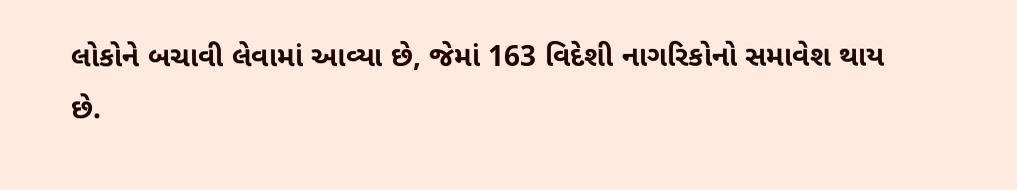લોકોને બચાવી લેવામાં આવ્યા છે, જેમાં 163 વિદેશી નાગરિકોનો સમાવેશ થાય છે.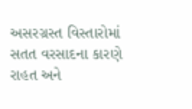અસરગ્રસ્ત વિસ્તારોમાં સતત વરસાદના કારણે રાહત અને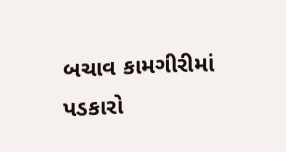બચાવ કામગીરીમાં પડકારો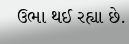ઉભા થઈ રહ્યા છે.